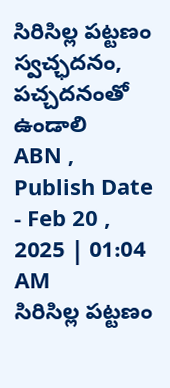సిరిసిల్ల పట్టణం స్వచ్ఛదనం, పచ్చదనంతో ఉండాలి
ABN , Publish Date - Feb 20 , 2025 | 01:04 AM
సిరిసిల్ల పట్టణం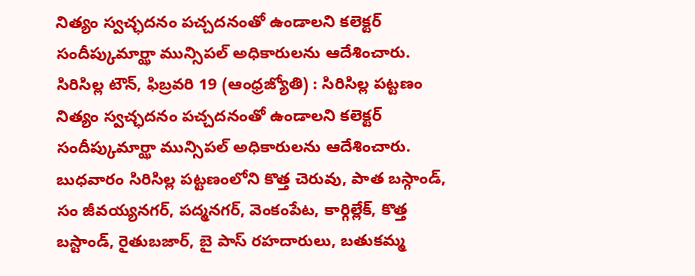నిత్యం స్వచ్ఛదనం పచ్చదనంతో ఉండాలని కలెక్టర్ సందీప్కుమార్ఝా మున్సిపల్ అధికారులను ఆదేశించారు.
సిరిసిల్ల టౌన్, ఫిబ్రవరి 19 (ఆంధ్రజ్యోతి) : సిరిసిల్ల పట్టణం నిత్యం స్వచ్ఛదనం పచ్చదనంతో ఉండాలని కలెక్టర్ సందీప్కుమార్ఝా మున్సిపల్ అధికారులను ఆదేశించారు. బుధవారం సిరిసిల్ల పట్టణంలోని కొత్త చెరువు, పాత బస్గాండ్, సం జీవయ్యనగర్, పద్మనగర్, వెంకంపేట, కార్గిల్లేక్, కొత్త బస్టాండ్, రైతుబజార్, బై పాస్ రహదారులు, బతుకమ్మ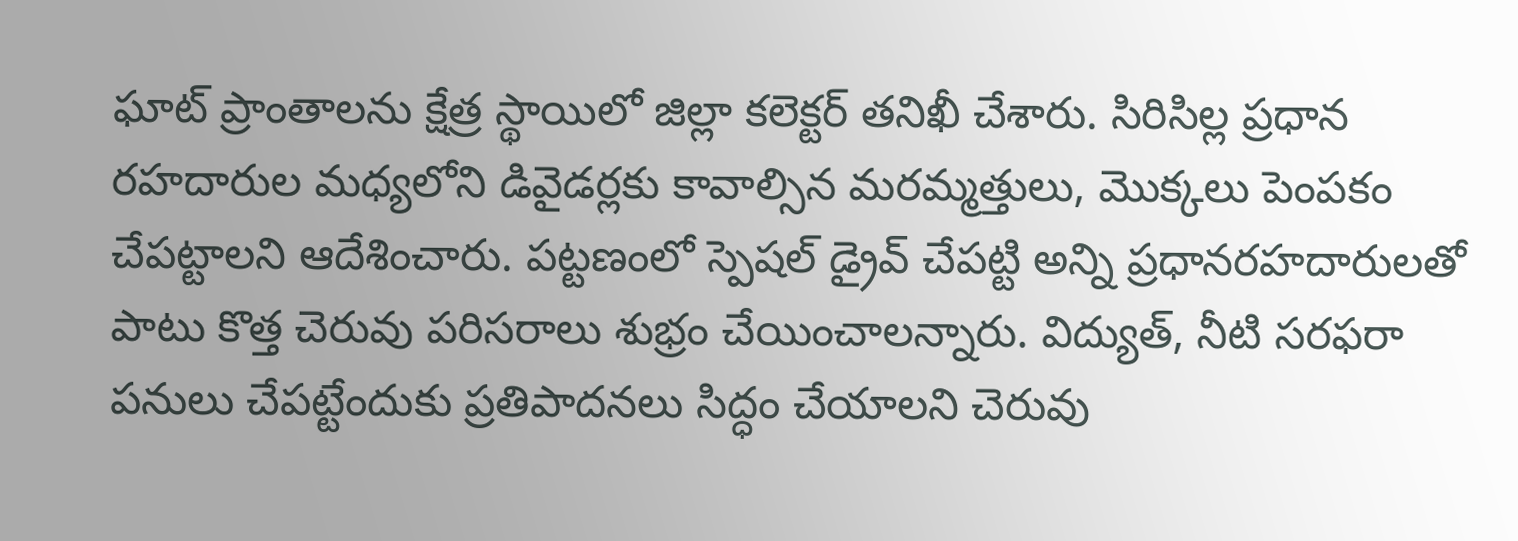ఘాట్ ప్రాంతాలను క్షేత్ర స్థాయిలో జిల్లా కలెక్టర్ తనిఖీ చేశారు. సిరిసిల్ల ప్రధాన రహదారుల మధ్యలోని డివైడర్లకు కావాల్సిన మరమ్మత్తులు, మొక్కలు పెంపకం చేపట్టాలని ఆదేశించారు. పట్టణంలో స్పెషల్ డ్రైవ్ చేపట్టి అన్ని ప్రధానరహదారులతో పాటు కొత్త చెరువు పరిసరాలు శుభ్రం చేయించాలన్నారు. విద్యుత్, నీటి సరఫరా పనులు చేపట్టేందుకు ప్రతిపాదనలు సిద్ధం చేయాలని చెరువు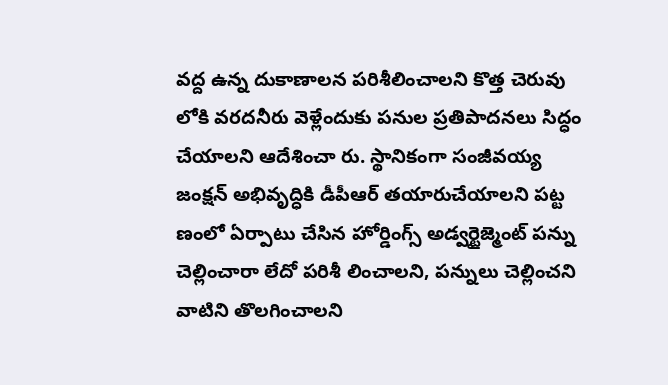వద్ద ఉన్న దుకాణాలన పరిశీలించాలని కొత్త చెరువు లోకి వరదనీరు వెళ్లేందుకు పనుల ప్రతిపాదనలు సిద్ధం చేయాలని ఆదేశించా రు. స్థానికంగా సంజీవయ్య జంక్షన్ అభివృద్ధికి డీపీఆర్ తయారుచేయాలని పట్ట ణంలో ఏర్పాటు చేసిన హోర్డింగ్స్ అడ్వర్టైజ్మెంట్ పన్ను చెల్లించారా లేదో పరిశీ లించాలని, పన్నులు చెల్లించని వాటిని తొలగించాలని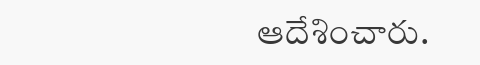ఆదేశించారు.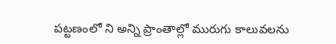పట్టణంలో ని అన్ని ప్రాంతాల్లో మురుగు కాలువలను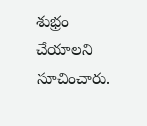శుభ్రం చేయాలని సూచించారు.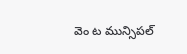వెం ట మున్సిపల్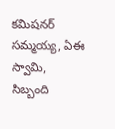కమిషనర్ సమ్మయ్య, ఏఈ స్వామి, సిబ్బంది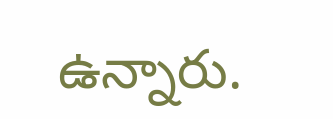ఉన్నారు.